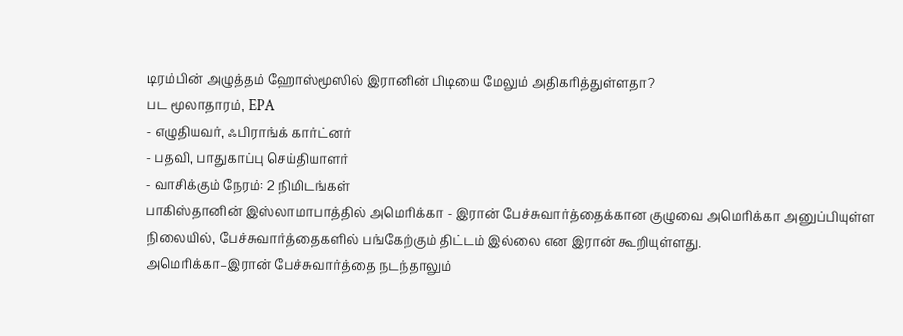டிரம்பின் அழுத்தம் ஹோஸ்மூஸில் இரானின் பிடியை மேலும் அதிகரித்துள்ளதா?
பட மூலாதாரம், EPA
- எழுதியவர், ஃபிராங்க் கார்ட்னர்
- பதவி, பாதுகாப்பு செய்தியாளர்
- வாசிக்கும் நேரம்: 2 நிமிடங்கள்
பாகிஸ்தானின் இஸ்லாமாபாத்தில் அமெரிக்கா - இரான் பேச்சுவார்த்தைக்கான குழுவை அமெரிக்கா அனுப்பியுள்ள நிலையில், பேச்சுவார்த்தைகளில் பங்கேற்கும் திட்டம் இல்லை என இரான் கூறியுள்ளது.
அமெரிக்கா–இரான் பேச்சுவார்த்தை நடந்தாலும்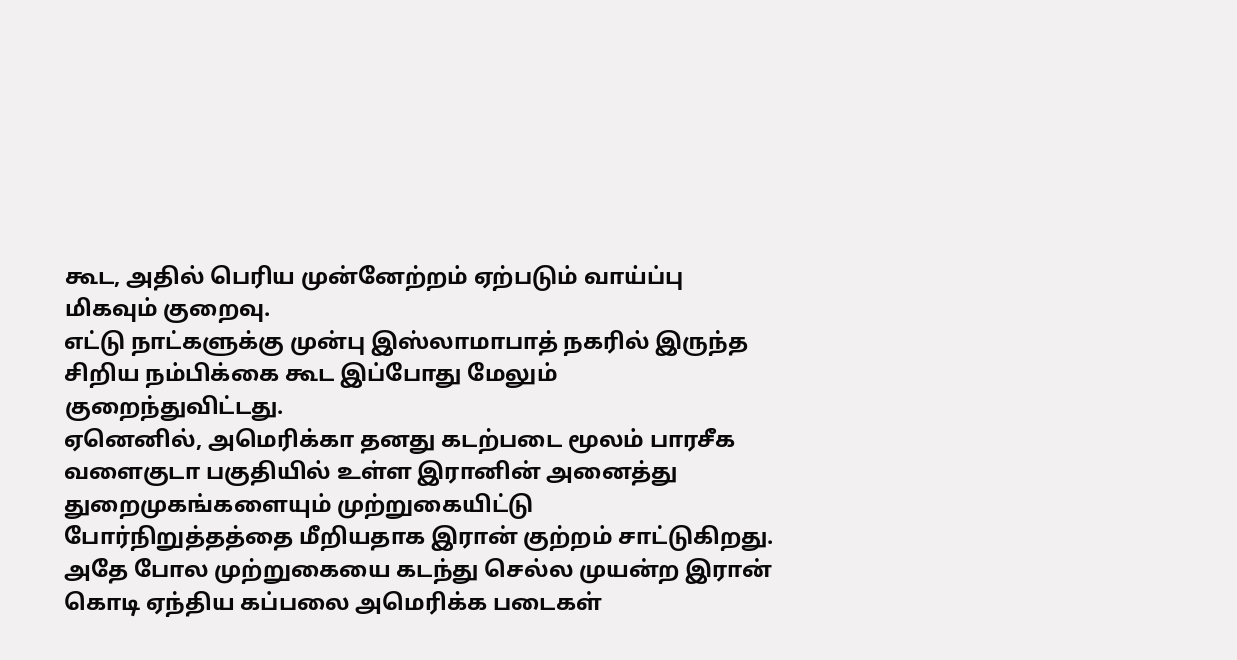கூட, அதில் பெரிய முன்னேற்றம் ஏற்படும் வாய்ப்பு மிகவும் குறைவு.
எட்டு நாட்களுக்கு முன்பு இஸ்லாமாபாத் நகரில் இருந்த சிறிய நம்பிக்கை கூட இப்போது மேலும் குறைந்துவிட்டது.
ஏனெனில், அமெரிக்கா தனது கடற்படை மூலம் பாரசீக வளைகுடா பகுதியில் உள்ள இரானின் அனைத்து துறைமுகங்களையும் முற்றுகையிட்டு
போர்நிறுத்தத்தை மீறியதாக இரான் குற்றம் சாட்டுகிறது.
அதே போல முற்றுகையை கடந்து செல்ல முயன்ற இரான் கொடி ஏந்திய கப்பலை அமெரிக்க படைகள்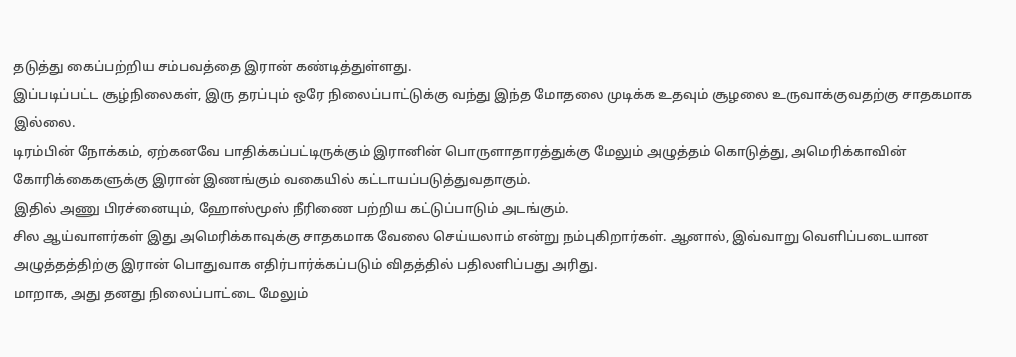தடுத்து கைப்பற்றிய சம்பவத்தை இரான் கண்டித்துள்ளது.
இப்படிப்பட்ட சூழ்நிலைகள், இரு தரப்பும் ஒரே நிலைப்பாட்டுக்கு வந்து இந்த மோதலை முடிக்க உதவும் சூழலை உருவாக்குவதற்கு சாதகமாக இல்லை.
டிரம்பின் நோக்கம், ஏற்கனவே பாதிக்கப்பட்டிருக்கும் இரானின் பொருளாதாரத்துக்கு மேலும் அழுத்தம் கொடுத்து, அமெரிக்காவின் கோரிக்கைகளுக்கு இரான் இணங்கும் வகையில் கட்டாயப்படுத்துவதாகும்.
இதில் அணு பிரச்னையும், ஹோஸ்மூஸ் நீரிணை பற்றிய கட்டுப்பாடும் அடங்கும்.
சில ஆய்வாளர்கள் இது அமெரிக்காவுக்கு சாதகமாக வேலை செய்யலாம் என்று நம்புகிறார்கள். ஆனால், இவ்வாறு வெளிப்படையான அழுத்தத்திற்கு இரான் பொதுவாக எதிர்பார்க்கப்படும் விதத்தில் பதிலளிப்பது அரிது.
மாறாக, அது தனது நிலைப்பாட்டை மேலும்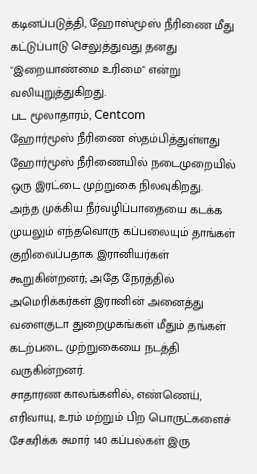கடினப்படுத்தி, ஹோஸ்மூஸ் நீரிணை மீது கட்டுப்பாடு செலுத்துவது தனது "இறையாண்மை உரிமை" என்று வலியுறுத்துகிறது.
பட மூலாதாரம், Centcom
ஹோர்மூஸ் நீரிணை ஸ்தம்பித்துள்ளது
ஹோர்மூஸ் நீரிணையில் நடைமுறையில் ஒரு இரட்டை முற்றுகை நிலவுகிறது.
அந்த முக்கிய நீர்வழிப்பாதையை கடக்க முயலும் எந்தவொரு கப்பலையும் தாங்கள் குறிவைப்பதாக இரானியர்கள் கூறுகின்றனர்; அதே நேரத்தில் அமெரிக்கர்கள் இரானின் அனைத்து வளைகுடா துறைமுகங்கள் மீதும் தங்கள் கடற்படை முற்றுகையை நடத்தி வருகின்றனர்.
சாதாரண காலங்களில், எண்ணெய், எரிவாயு, உரம் மற்றும் பிற பொருட்களைச் சேகரிக்க சுமார் 140 கப்பல்கள் இரு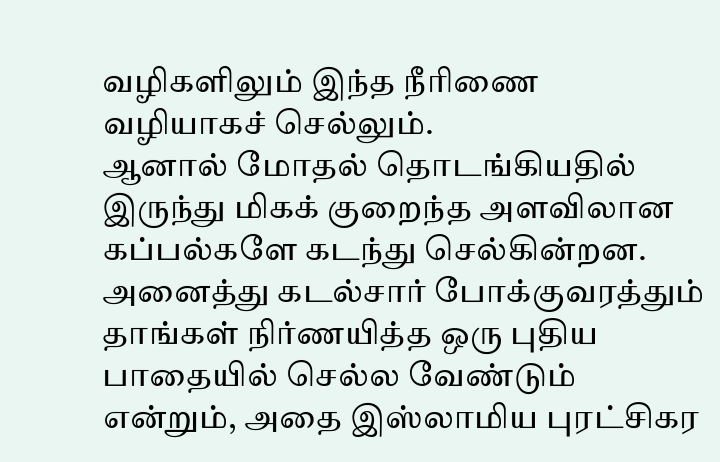வழிகளிலும் இந்த நீரிணை வழியாகச் செல்லும்.
ஆனால் மோதல் தொடங்கியதில் இருந்து மிகக் குறைந்த அளவிலான கப்பல்களே கடந்து செல்கின்றன. அனைத்து கடல்சார் போக்குவரத்தும் தாங்கள் நிர்ணயித்த ஒரு புதிய பாதையில் செல்ல வேண்டும் என்றும், அதை இஸ்லாமிய புரட்சிகர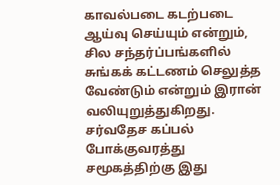காவல்படை கடற்படை ஆய்வு செய்யும் என்றும், சில சந்தர்ப்பங்களில் சுங்கக் கட்டணம் செலுத்த வேண்டும் என்றும் இரான் வலியுறுத்துகிறது.
சர்வதேச கப்பல் போக்குவரத்து சமூகத்திற்கு இது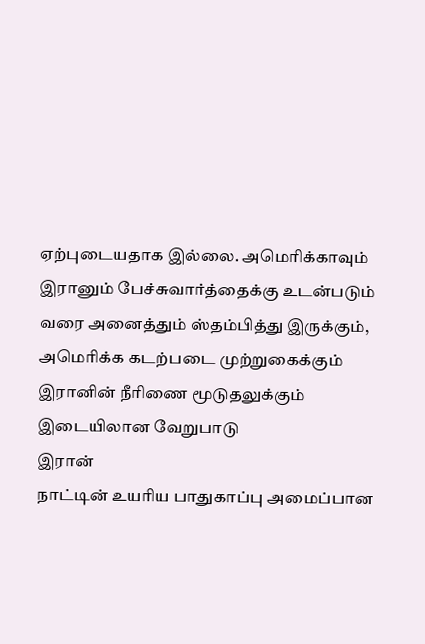ஏற்புடையதாக இல்லை. அமெரிக்காவும் இரானும் பேச்சுவார்த்தைக்கு உடன்படும் வரை அனைத்தும் ஸ்தம்பித்து இருக்கும்,
அமெரிக்க கடற்படை முற்றுகைக்கும் இரானின் நீரிணை மூடுதலுக்கும் இடையிலான வேறுபாடு
இரான்
நாட்டின் உயரிய பாதுகாப்பு அமைப்பான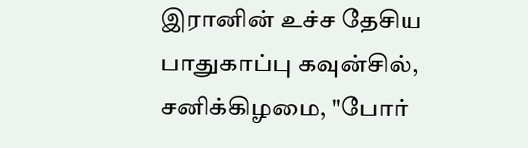இரானின் உச்ச தேசிய பாதுகாப்பு கவுன்சில், சனிக்கிழமை, "போர்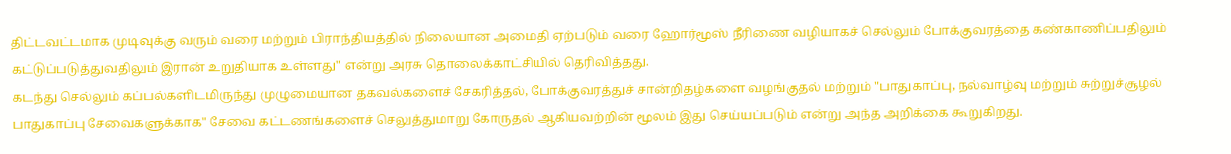திட்டவட்டமாக முடிவுக்கு வரும் வரை மற்றும் பிராந்தியத்தில் நிலையான அமைதி ஏற்படும் வரை ஹோர்மூஸ் நீரிணை வழியாகச் செல்லும் போக்குவரத்தை கண்காணிப்பதிலும் கட்டுப்படுத்துவதிலும் இரான் உறுதியாக உள்ளது" என்று அரசு தொலைக்காட்சியில் தெரிவித்தது.
கடந்து செல்லும் கப்பல்களிடமிருந்து முழுமையான தகவல்களைச் சேகரித்தல், போக்குவரத்துச் சான்றிதழ்களை வழங்குதல் மற்றும் "பாதுகாப்பு, நல்வாழ்வு மற்றும் சுற்றுச்சூழல் பாதுகாப்பு சேவைகளுக்காக" சேவை கட்டணங்களைச் செலுத்துமாறு கோருதல் ஆகியவற்றின் மூலம் இது செய்யப்படும் என்று அந்த அறிக்கை கூறுகிறது.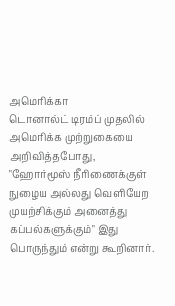அமெரிக்கா
டொனால்ட் டிரம்ப் முதலில் அமெரிக்க முற்றுகையை அறிவித்தபோது, "ஹோர்மூஸ் நீரிணைக்குள் நுழைய அல்லது வெளியேற முயற்சிக்கும் அனைத்து கப்பல்களுக்கும்" இது பொருந்தும் என்று கூறினார்.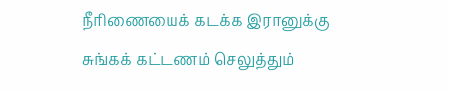நீரிணையைக் கடக்க இரானுக்கு சுங்கக் கட்டணம் செலுத்தும்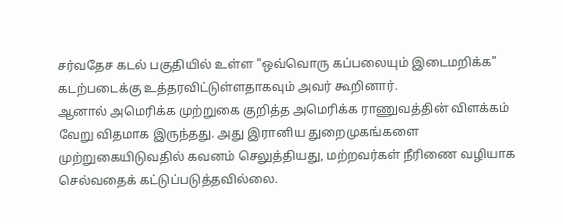சர்வதேச கடல் பகுதியில் உள்ள "ஒவ்வொரு கப்பலையும் இடைமறிக்க" கடற்படைக்கு உத்தரவிட்டுள்ளதாகவும் அவர் கூறினார்.
ஆனால் அமெரிக்க முற்றுகை குறித்த அமெரிக்க ராணுவத்தின் விளக்கம் வேறு விதமாக இருந்தது. அது இரானிய துறைமுகங்களை முற்றுகையிடுவதில் கவனம் செலுத்தியது, மற்றவர்கள் நீரிணை வழியாக செல்வதைக் கட்டுப்படுத்தவில்லை.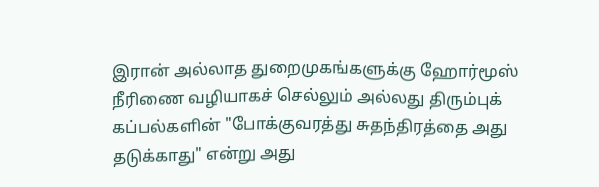இரான் அல்லாத துறைமுகங்களுக்கு ஹோர்மூஸ் நீரிணை வழியாகச் செல்லும் அல்லது திரும்புக் கப்பல்களின் "போக்குவரத்து சுதந்திரத்தை அது தடுக்காது" என்று அது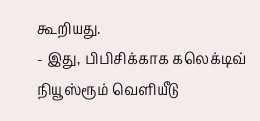கூறியது.
- இது, பிபிசிக்காக கலெக்டிவ் நியூஸ்ரூம் வெளியீடு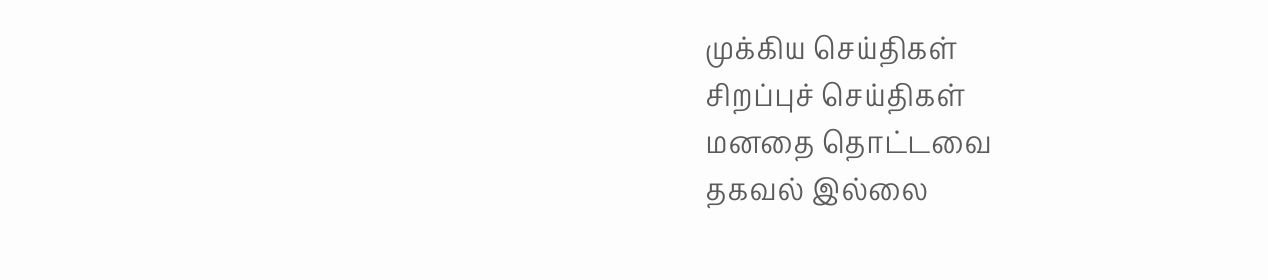முக்கிய செய்திகள்
சிறப்புச் செய்திகள்
மனதை தொட்டவை
தகவல் இல்லை